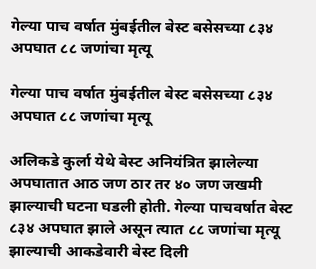गेल्या पाच वर्षात मुंबईतील बेस्ट बसेसच्या ८३४ अपघात ८८ जणांचा मृत्यू

गेल्या पाच वर्षात मुंबईतील बेस्ट बसेसच्या ८३४ अपघात ८८ जणांचा मृत्यू

अलिकडे कुर्ला येथे बेस्ट अनियंत्रित झालेल्या अपघातात आठ जण ठार तर ४० जण जखमी झाल्याची घटना घडली होती. गेल्या पाचवर्षात बेस्ट ८३४ अपघात झाले असून त्यात ८८ जणांचा मृत्यू झाल्याची आकडेवारी बेस्ट दिली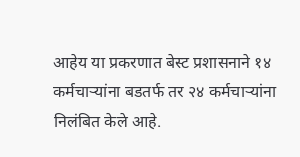आहेय या प्रकरणात बेस्ट प्रशासनाने १४ कर्मचाऱ्यांना बडतर्फ तर २४ कर्मचाऱ्यांना निलंबित केले आहे.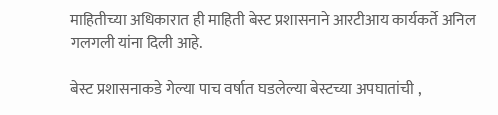माहितीच्या अधिकारात ही माहिती बेस्ट प्रशासनाने आरटीआय कार्यकर्ते अनिल गलगली यांना दिली आहे.

बेस्ट प्रशासनाकडे गेल्या पाच वर्षात घडलेल्या बेस्टच्या अपघातांची ,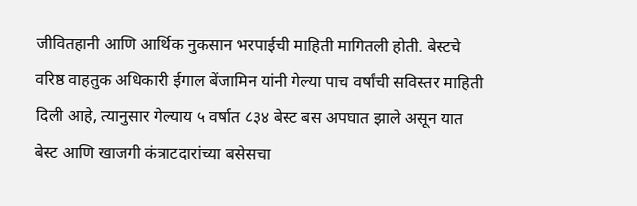जीवितहानी आणि आर्थिक नुकसान भरपाईची माहिती मागितली होती. बेस्टचे वरिष्ठ वाहतुक अधिकारी ईगाल बेंजामिन यांनी गेल्या पाच वर्षांची सविस्तर माहिती दिली आहे, त्यानुसार गेल्याय ५ वर्षात ८३४ बेस्ट बस अपघात झाले असून यात बेस्ट आणि खाजगी कंत्राटदारांच्या बसेसचा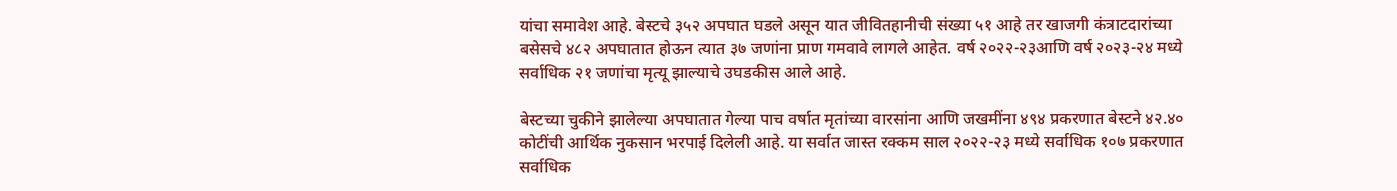यांचा समावेश आहे. बेस्टचे ३५२ अपघात घडले असून यात जीवितहानीची संख्या ५१ आहे तर खाजगी कंत्राटदारांच्या बसेसचे ४८२ अपघातात होऊन त्यात ३७ जणांना प्राण गमवावे लागले आहेत. वर्ष २०२२-२३आणि वर्ष २०२३-२४ मध्ये सर्वाधिक २१ जणांचा मृत्यू झाल्याचे उघडकीस आले आहे.

बेस्टच्या चुकीने झालेल्या अपघातात गेल्या पाच वर्षात मृतांच्या वारसांना आणि जखमींना ४९४ प्रकरणात बेस्टने ४२.४० कोटींची आर्थिक नुकसान भरपाई दिलेली आहे. या सर्वात जास्त रक्कम साल २०२२-२३ मध्ये सर्वाधिक १०७ प्रकरणात सर्वाधिक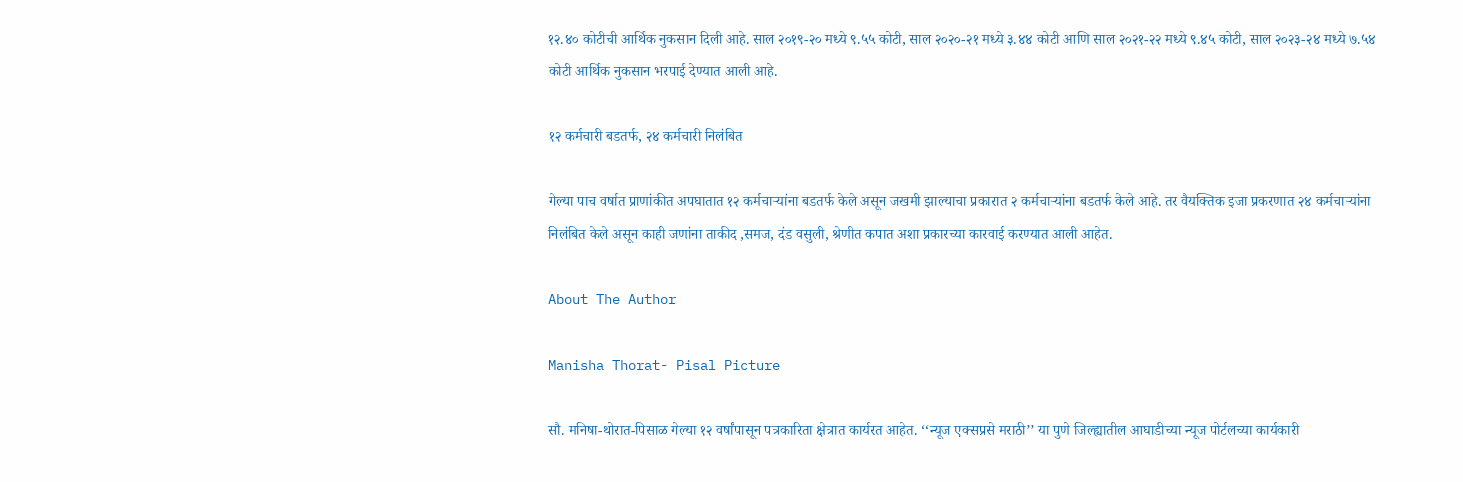१२.४० कोटीची आर्थिक नुकसान दिली आहे. साल २०१९-२० मध्ये ९.५५ कोटी, साल २०२०-२१ मध्ये ३.४४ कोटी आणि साल २०२१-२२ मध्ये ९.४५ कोटी, साल २०२३-२४ मध्ये ७.५४ कोटी आर्थिक नुकसान भरपाई देण्यात आली आहे.

१२ कर्मचारी बडतर्फ, २४ कर्मचारी निलंबित

गेल्या पाच वर्षात प्राणांकीत अपघातात १२ कर्मचाऱ्यांना बडतर्फ केले असून जखमी झाल्याचा प्रकारात २ कर्मचाऱ्यांना बडतर्फ केले आहे. तर वैयक्तिक इजा प्रकरणात २४ कर्मचाऱ्यांना निलंबित केले असून काही जणांना ताकीद ,समज, दंड वसुली, श्रेणीत कपात अशा प्रकारच्या कारवाई करण्यात आली आहेत.

About The Author

Manisha Thorat- Pisal Picture

सौ. मनिषा-थोरात-पिसाळ गेल्या १२ वर्षांपासून पत्रकारिता क्षेत्रात कार्यरत आहेत. ‘‘न्यूज एक्सप्रसे मराठी’’ या पुणे जिल्ह्यातील आघाडीच्या न्यूज पोर्टलच्या कार्यकारी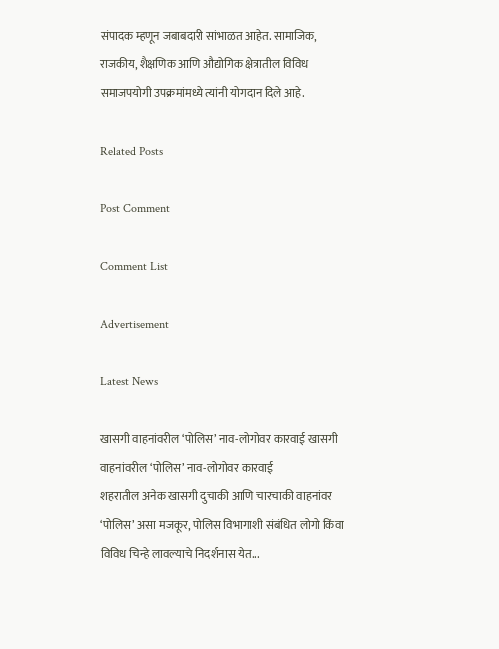संपादक म्हणून जबाबदारी सांभाळत आहेत. सामाजिक, राजकीय, शैक्षणिक आणि औद्योगिक क्षेत्रातील विविध समाजपयोगी उपक्रमांमध्ये त्यांनी योगदान दिले आहे.

Related Posts

Post Comment

Comment List

Advertisement

Latest News

खासगी वाहनांवरील ‘पोलिस’ नाव-लोगोवर कारवाई खासगी वाहनांवरील ‘पोलिस’ नाव-लोगोवर कारवाई
शहरातील अनेक खासगी दुचाकी आणि चारचाकी वाहनांवर ‘पोलिस’ असा मजकूर, पोलिस विभागाशी संबंधित लोगो किंवा विविध चिन्हे लावल्याचे निदर्शनास येत...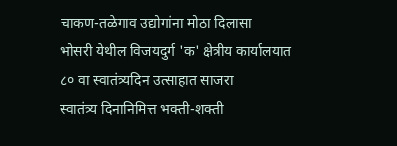चाकण-तळेगाव उद्योगांना मोठा दिलासा
भोसरी येथील विजयदुर्ग 'क' क्षेत्रीय कार्यालयात ८० वा स्वातंत्र्यदिन उत्साहात साजरा
स्वातंत्र्य दिनानिमित्त भक्ती-शक्ती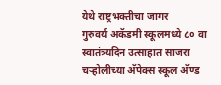येथे राष्ट्रभक्तीचा जागर
गुरुवर्य अकॅडमी स्कूलमध्ये ८० वा स्वातंत्र्यदिन उत्साहात साजरा
चऱ्होलीच्या अ‍ॅपेक्स स्कूल अ‍ॅण्ड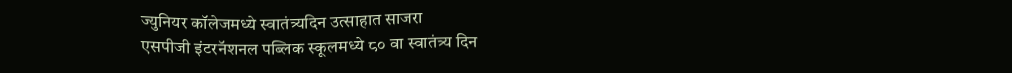ज्युनियर कॉलेजमध्ये स्वातंत्र्यदिन उत्साहात साजरा
एसपीजी इंटरनॅशनल पब्लिक स्कूलमध्ये ८० वा स्वातंत्र्य दिन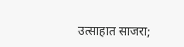उत्साहात साजरा;